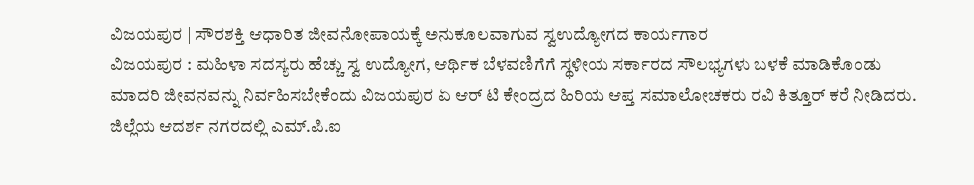ವಿಜಯಪುರ | ಸೌರಶಕ್ತಿ ಆಧಾರಿತ ಜೀವನೋಪಾಯಕ್ಕೆ ಅನುಕೂಲವಾಗುವ ಸ್ವಉದ್ಯೋಗದ ಕಾರ್ಯಗಾರ
ವಿಜಯಪುರ : ಮಹಿಳಾ ಸದಸ್ಯರು ಹೆಚ್ಚು ಸ್ವ ಉದ್ಯೋಗ, ಆರ್ಥಿಕ ಬೆಳವಣಿಗೆಗೆ ಸ್ಥಳೀಯ ಸರ್ಕಾರದ ಸೌಲಭ್ಯಗಳು ಬಳಕೆ ಮಾಡಿಕೊಂಡು ಮಾದರಿ ಜೀವನವನ್ನು ನಿರ್ವಹಿಸಬೇಕೆಂದು ವಿಜಯಪುರ ಏ ಆರ್ ಟಿ ಕೇಂದ್ರದ ಹಿರಿಯ ಆಪ್ತ ಸಮಾಲೋಚಕರು ರವಿ ಕಿತ್ತೂರ್ ಕರೆ ನೀಡಿದರು.
ಜಿಲ್ಲೆಯ ಆದರ್ಶ ನಗರದಲ್ಲಿ ಎಮ್.ಪಿ.ಐ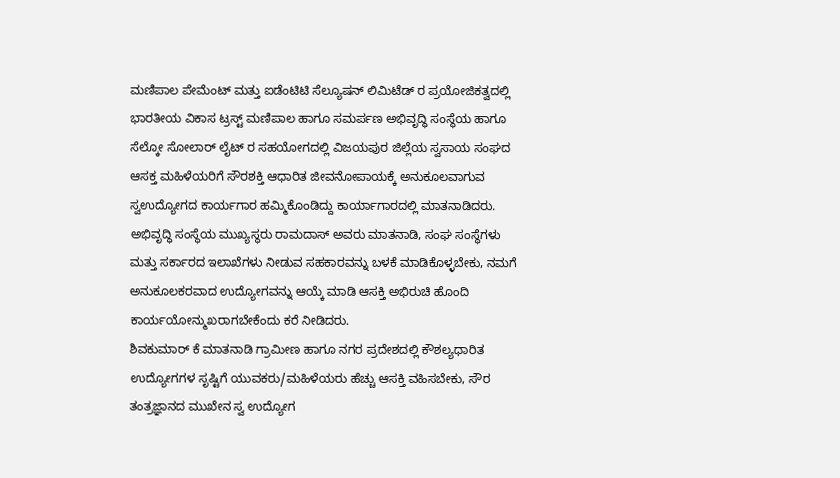ಮಣಿಪಾಲ ಪೇಮೆಂಟ್ ಮತ್ತು ಐಡೆಂಟಿಟಿ ಸೆಲ್ಯೂಷನ್ ಲಿಮಿಟೆಡ್ ರ ಪ್ರಯೋಜಿಕತ್ವದಲ್ಲಿ ಭಾರತೀಯ ವಿಕಾಸ ಟ್ರಸ್ಟ್ ಮಣಿಪಾಲ ಹಾಗೂ ಸಮರ್ಪಣ ಅಭಿವೃದ್ಧಿ ಸಂಸ್ಥೆಯ ಹಾಗೂ ಸೆಲ್ಕೋ ಸೋಲಾರ್ ಲೈಟ್ ರ ಸಹಯೋಗದಲ್ಲಿ ವಿಜಯಪುರ ಜಿಲ್ಲೆಯ ಸ್ವಸಾಯ ಸಂಘದ ಆಸಕ್ತ ಮಹಿಳೆಯರಿಗೆ ಸೌರಶಕ್ತಿ ಆಧಾರಿತ ಜೀವನೋಪಾಯಕ್ಕೆ ಅನುಕೂಲವಾಗುವ ಸ್ವಉದ್ಯೋಗದ ಕಾರ್ಯಗಾರ ಹಮ್ಮಿಕೊಂಡಿದ್ದು ಕಾರ್ಯಾಗಾರದಲ್ಲಿ ಮಾತನಾಡಿದರು.
ಅಭಿವೃದ್ಧಿ ಸಂಸ್ಥೆಯ ಮುಖ್ಯಸ್ಥರು ರಾಮದಾಸ್ ಅವರು ಮಾತನಾಡಿ, ಸಂಘ ಸಂಸ್ಥೆಗಳು ಮತ್ತು ಸರ್ಕಾರದ ಇಲಾಖೆಗಳು ನೀಡುವ ಸಹಕಾರವನ್ನು ಬಳಕೆ ಮಾಡಿಕೊಳ್ಳಬೇಕು, ನಮಗೆ ಅನುಕೂಲಕರವಾದ ಉದ್ಯೋಗವನ್ನು ಆಯ್ಕೆ ಮಾಡಿ ಆಸಕ್ತಿ ಅಭಿರುಚಿ ಹೊಂದಿ ಕಾರ್ಯಯೋನ್ಮುಖರಾಗಬೇಕೆಂದು ಕರೆ ನೀಡಿದರು.
ಶಿವಕುಮಾರ್ ಕೆ ಮಾತನಾಡಿ ಗ್ರಾಮೀಣ ಹಾಗೂ ನಗರ ಪ್ರದೇಶದಲ್ಲಿ ಕೌಶಲ್ಯಧಾರಿತ ಉದ್ಯೋಗಗಳ ಸೃಷ್ಟಿಗೆ ಯುವಕರು/ಮಹಿಳೆಯರು ಹೆಚ್ಚು ಆಸಕ್ತಿ ವಹಿಸಬೇಕು, ಸೌರ ತಂತ್ರಜ್ಞಾನದ ಮುಖೇನ ಸ್ವ ಉದ್ಯೋಗ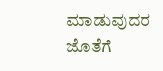ಮಾಡುವುದರ ಜೊತೆಗೆ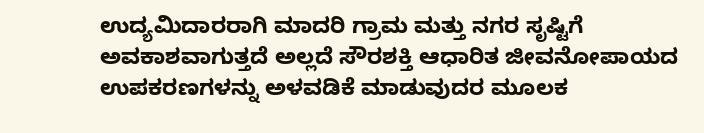ಉದ್ಯಮಿದಾರರಾಗಿ ಮಾದರಿ ಗ್ರಾಮ ಮತ್ತು ನಗರ ಸೃಷ್ಟಿಗೆ ಅವಕಾಶವಾಗುತ್ತದೆ ಅಲ್ಲದೆ ಸೌರಶಕ್ತಿ ಆಧಾರಿತ ಜೀವನೋಪಾಯದ ಉಪಕರಣಗಳನ್ನು ಅಳವಡಿಕೆ ಮಾಡುವುದರ ಮೂಲಕ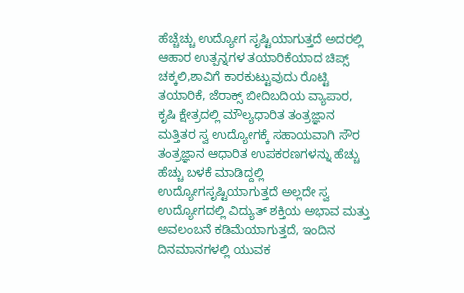ಹೆಚ್ಚೆಚ್ಚು ಉದ್ಯೋಗ ಸೃಷ್ಟಿಯಾಗುತ್ತದೆ ಅದರಲ್ಲಿ ಆಹಾರ ಉತ್ಪನ್ನಗಳ ತಯಾರಿಕೆಯಾದ ಚಿಪ್ಸ್ ಚಕ್ಕಲಿ,ಶಾವಿಗೆ ಕಾರಕುಟ್ಟುವುದು ರೊಟ್ಟಿ ತಯಾರಿಕೆ, ಜೆರಾಕ್ಸ್ ಬೀದಿಬದಿಯ ವ್ಯಾಪಾರ, ಕೃಷಿ ಕ್ಷೇತ್ರದಲ್ಲಿ ಮೌಲ್ಯಧಾರಿತ ತಂತ್ರಜ್ಞಾನ ಮತ್ತಿತರ ಸ್ವ ಉದ್ಯೋಗಕ್ಕೆ ಸಹಾಯವಾಗಿ ಸೌರ ತಂತ್ರಜ್ಞಾನ ಆಧಾರಿತ ಉಪಕರಣಗಳನ್ನು ಹೆಚ್ಚು ಹೆಚ್ಚು ಬಳಕೆ ಮಾಡಿದ್ದಲ್ಲಿ ಉದ್ಯೋಗಸೃಷ್ಟಿಯಾಗುತ್ತದೆ ಅಲ್ಲದೇ ಸ್ವ ಉದ್ಯೋಗದಲ್ಲಿ ವಿದ್ಯುತ್ ಶಕ್ತಿಯ ಅಭಾವ ಮತ್ತು ಅವಲಂಬನೆ ಕಡಿಮೆಯಾಗುತ್ತದೆ, ಇಂದಿನ ದಿನಮಾನಗಳಲ್ಲಿ ಯುವಕ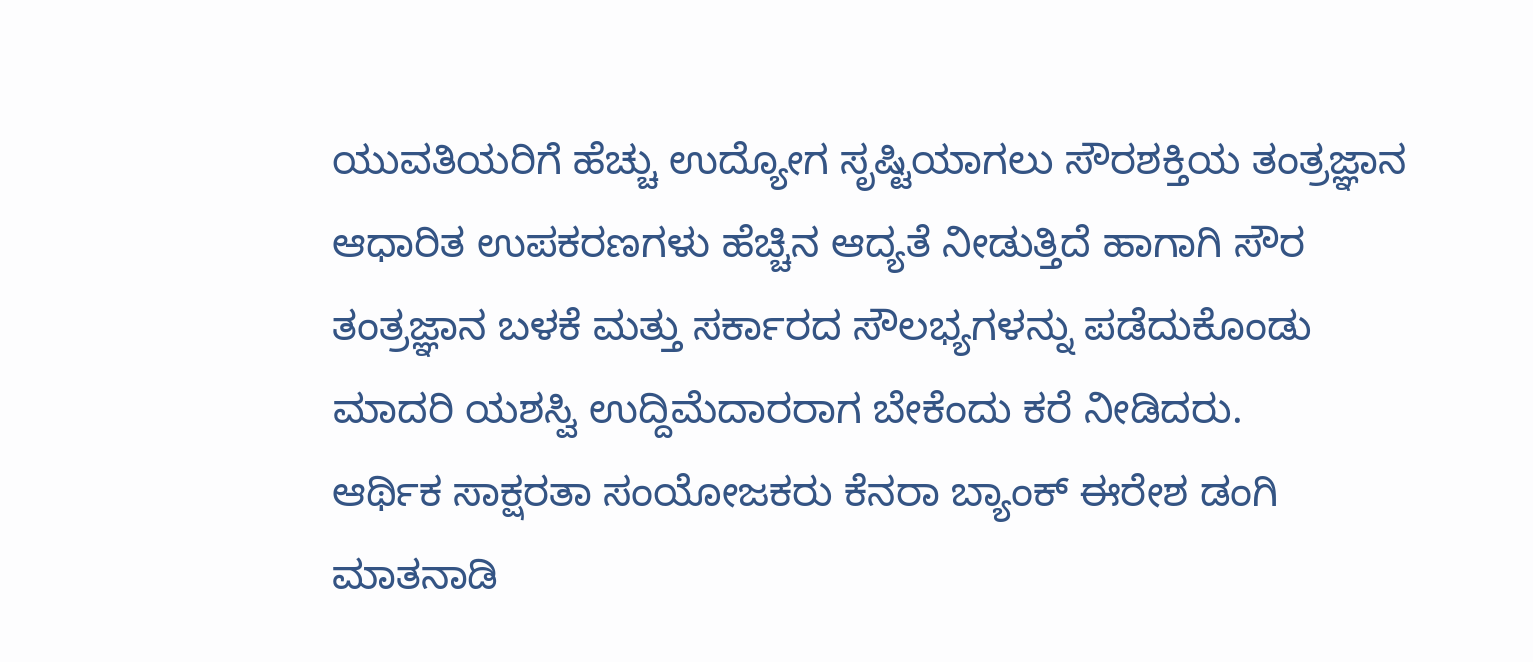ಯುವತಿಯರಿಗೆ ಹೆಚ್ಚು ಉದ್ಯೋಗ ಸೃಷ್ಟಿಯಾಗಲು ಸೌರಶಕ್ತಿಯ ತಂತ್ರಜ್ಞಾನ ಆಧಾರಿತ ಉಪಕರಣಗಳು ಹೆಚ್ಚಿನ ಆದ್ಯತೆ ನೀಡುತ್ತಿದೆ ಹಾಗಾಗಿ ಸೌರ ತಂತ್ರಜ್ಞಾನ ಬಳಕೆ ಮತ್ತು ಸರ್ಕಾರದ ಸೌಲಭ್ಯಗಳನ್ನು ಪಡೆದುಕೊಂಡು ಮಾದರಿ ಯಶಸ್ವಿ ಉದ್ದಿಮೆದಾರರಾಗ ಬೇಕೆಂದು ಕರೆ ನೀಡಿದರು.
ಆರ್ಥಿಕ ಸಾಕ್ಷರತಾ ಸಂಯೋಜಕರು ಕೆನರಾ ಬ್ಯಾಂಕ್ ಈರೇಶ ಡಂಗಿ ಮಾತನಾಡಿ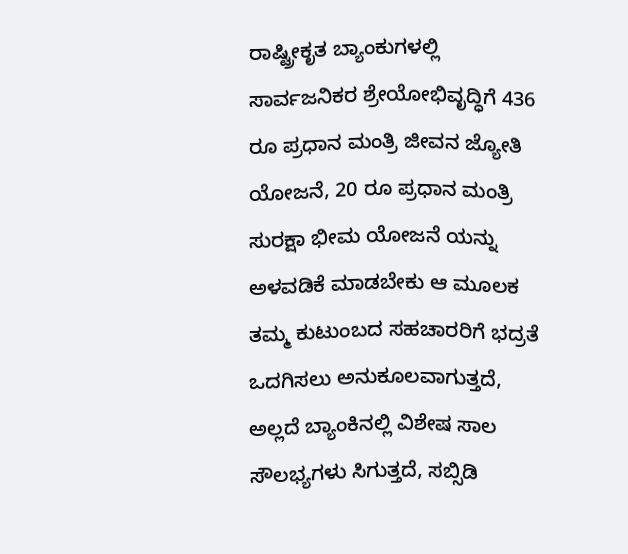ರಾಷ್ಟ್ರೀಕೃತ ಬ್ಯಾಂಕುಗಳಲ್ಲಿ ಸಾರ್ವಜನಿಕರ ಶ್ರೇಯೋಭಿವೃದ್ಧಿಗೆ 436 ರೂ ಪ್ರಧಾನ ಮಂತ್ರಿ ಜೀವನ ಜ್ಯೋತಿ ಯೋಜನೆ, 20 ರೂ ಪ್ರಧಾನ ಮಂತ್ರಿ ಸುರಕ್ಷಾ ಭೀಮ ಯೋಜನೆ ಯನ್ನು ಅಳವಡಿಕೆ ಮಾಡಬೇಕು ಆ ಮೂಲಕ ತಮ್ಮ ಕುಟುಂಬದ ಸಹಚಾರರಿಗೆ ಭದ್ರತೆ ಒದಗಿಸಲು ಅನುಕೂಲವಾಗುತ್ತದೆ, ಅಲ್ಲದೆ ಬ್ಯಾಂಕಿನಲ್ಲಿ ವಿಶೇಷ ಸಾಲ ಸೌಲಭ್ಯಗಳು ಸಿಗುತ್ತದೆ, ಸಬ್ಸಿಡಿ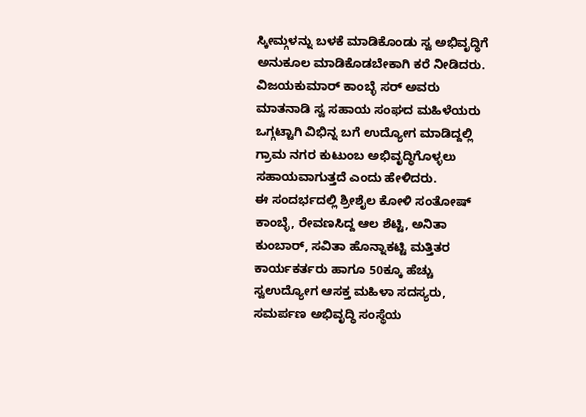ಸ್ಕೀಮ್ಗಳನ್ನು ಬಳಕೆ ಮಾಡಿಕೊಂಡು ಸ್ವ ಅಭಿವೃದ್ಧಿಗೆ ಅನುಕೂಲ ಮಾಡಿಕೊಡಬೇಕಾಗಿ ಕರೆ ನೀಡಿದರು.
ವಿಜಯಕುಮಾರ್ ಕಾಂಬ್ಳೆ ಸರ್ ಅವರು ಮಾತನಾಡಿ ಸ್ವ ಸಹಾಯ ಸಂಘದ ಮಹಿಳೆಯರು ಒಗ್ಗಟ್ಟಾಗಿ ವಿಭಿನ್ನ ಬಗೆ ಉದ್ಯೋಗ ಮಾಡಿದ್ದಲ್ಲಿ ಗ್ರಾಮ ನಗರ ಕುಟುಂಬ ಅಭಿವೃದ್ಧಿಗೊಳ್ಳಲು ಸಹಾಯವಾಗುತ್ತದೆ ಎಂದು ಹೇಳಿದರು.
ಈ ಸಂದರ್ಭದಲ್ಲಿ ಶ್ರೀಶೈಲ ಕೋಳಿ ಸಂತೋಷ್ ಕಾಂಬ್ಳೆ, ರೇವಣಸಿದ್ದ ಆಲ ಶೆಟ್ಟಿ, ಅನಿತಾ ಕುಂಬಾರ್, ಸವಿತಾ ಹೊನ್ನಾಕಟ್ಟಿ ಮತ್ತಿತರ ಕಾರ್ಯಕರ್ತರು ಹಾಗೂ 50ಕ್ಕೂ ಹೆಚ್ಚು ಸ್ವಉದ್ಯೋಗ ಆಸಕ್ತ ಮಹಿಳಾ ಸದಸ್ಯರು, ಸಮರ್ಪಣ ಅಭಿವೃದ್ಧಿ ಸಂಸ್ಥೆಯ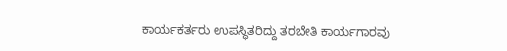ಕಾರ್ಯಕರ್ತರು ಉಪಸ್ಥಿತರಿದ್ದು ತರಬೇತಿ ಕಾರ್ಯಗಾರವು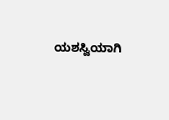ಯಶಸ್ವಿಯಾಗಿ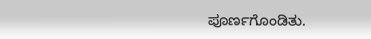ಪೂರ್ಣಗೊಂಡಿತು.